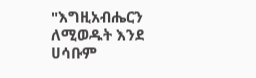"እግዚአብሔርን ለሚወዱት እንደ ሀሳቡም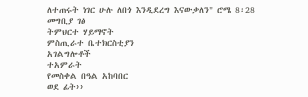ለተጠሩት ነገር ሁሉ ለበጎ እንዲደረግ እናውቃለን" ሮሜ 8፡28
መግቢያ ገፅ
ትምህርተ ሃይማኖት
ምስጢራተ ቤተክርስቲያን
አገልግሎቶች
ተአምራት
የመስቀል በዓል አከባበር
ወደ ፊት››